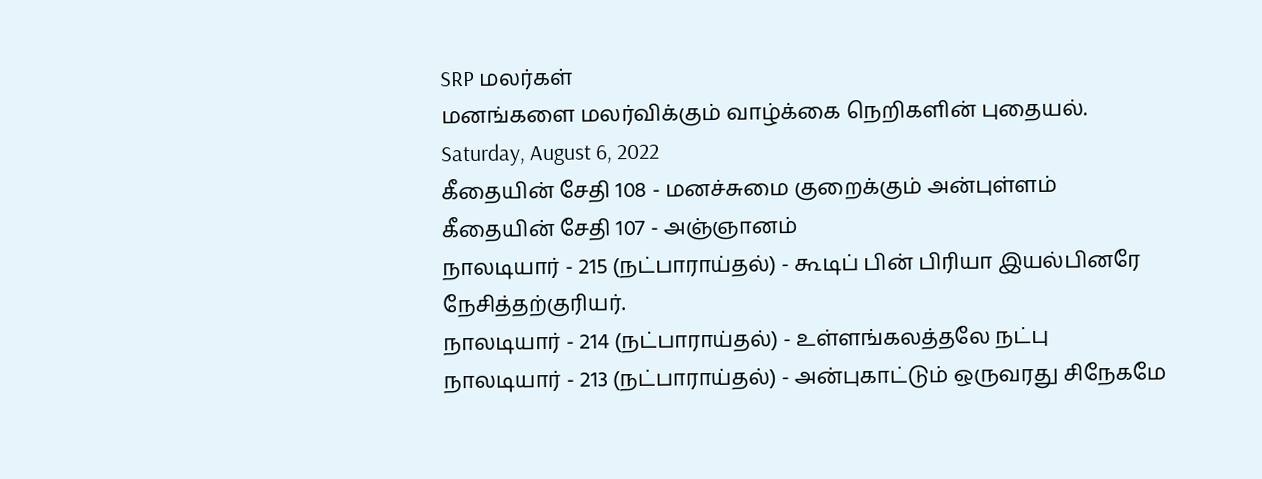SRP மலர்கள்
மனங்களை மலர்விக்கும் வாழ்க்கை நெறிகளின் புதையல்.
Saturday, August 6, 2022
கீதையின் சேதி 108 - மனச்சுமை குறைக்கும் அன்புள்ளம்
கீதையின் சேதி 107 - அஞ்ஞானம்
நாலடியார் - 215 (நட்பாராய்தல்) - கூடிப் பின் பிரியா இயல்பினரே நேசித்தற்குரியர்.
நாலடியார் - 214 (நட்பாராய்தல்) - உள்ளங்கலத்தலே நட்பு
நாலடியார் - 213 (நட்பாராய்தல்) - அன்புகாட்டும் ஒருவரது சிநேகமே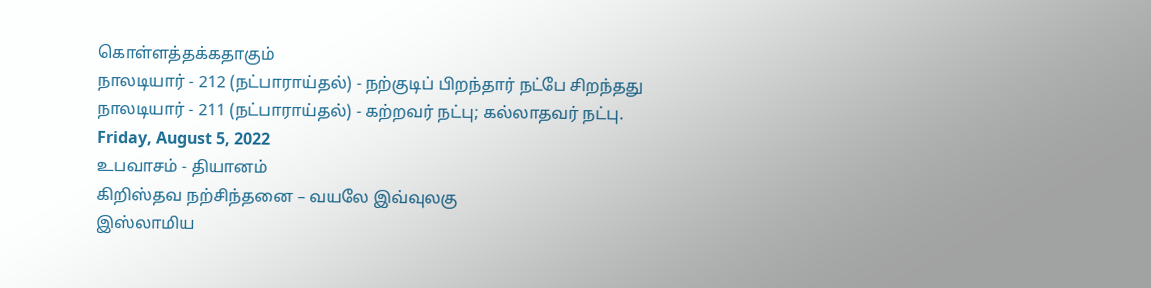கொள்ளத்தக்கதாகும்
நாலடியார் - 212 (நட்பாராய்தல்) - நற்குடிப் பிறந்தார் நட்பே சிறந்தது
நாலடியார் - 211 (நட்பாராய்தல்) - கற்றவர் நட்பு; கல்லாதவர் நட்பு.
Friday, August 5, 2022
உபவாசம் - தியானம்
கிறிஸ்தவ நற்சிந்தனை – வயலே இவ்வுலகு
இஸ்லாமிய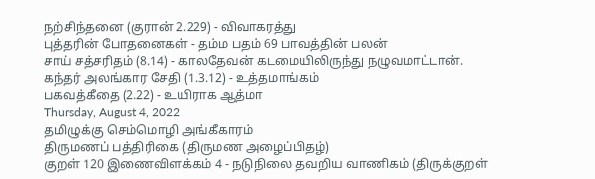நற்சிந்தனை (குரான் 2.229) - விவாகரத்து
புத்தரின் போதனைகள் - தம்ம பதம் 69 பாவத்தின் பலன்
சாய் சத்சரிதம் (8.14) - காலதேவன் கடமையிலிருந்து நழுவமாட்டான்.
கந்தர் அலங்கார சேதி (1.3.12) - உத்தமாங்கம்
பகவத்கீதை (2.22) - உயிராக ஆத்மா
Thursday, August 4, 2022
தமிழுக்கு செம்மொழி அங்கீகாரம்
திருமணப் பத்திரிகை (திருமண அழைப்பிதழ்)
குறள் 120 இணைவிளக்கம் 4 - நடுநிலை தவறிய வாணிகம் (திருக்குறள்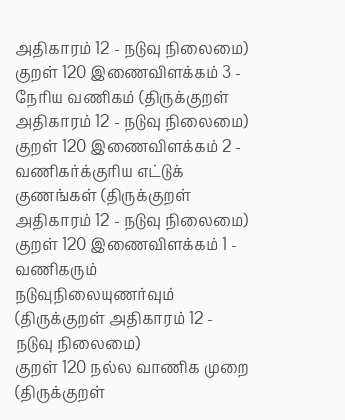அதிகாரம் 12 - நடுவு நிலைமை)
குறள் 120 இணைவிளக்கம் 3 - நேரிய வணிகம் (திருக்குறள் அதிகாரம் 12 - நடுவு நிலைமை)
குறள் 120 இணைவிளக்கம் 2 - வணிகர்க்குரிய எட்டுக் குணங்கள் (திருக்குறள் அதிகாரம் 12 - நடுவு நிலைமை)
குறள் 120 இணைவிளக்கம் 1 - வணிகரும் நடுவுநிலையுணர்வும் (திருக்குறள் அதிகாரம் 12 - நடுவு நிலைமை)
குறள் 120 நல்ல வாணிக முறை (திருக்குறள்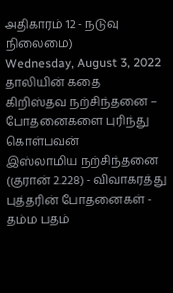அதிகாரம் 12 - நடுவு நிலைமை)
Wednesday, August 3, 2022
தாலியின் கதை
கிறிஸ்தவ நற்சிந்தனை – போதனைகளை புரிந்து கொள்பவன்
இஸ்லாமிய நற்சிந்தனை (குரான் 2.228) - விவாகரத்து
புத்தரின் போதனைகள் - தம்ம பதம்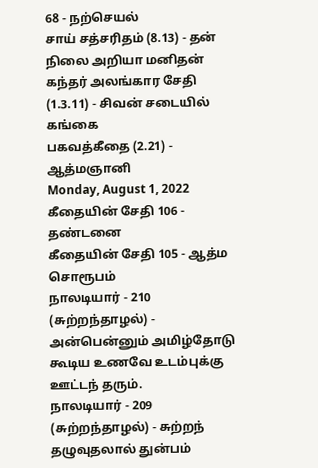68 - நற்செயல்
சாய் சத்சரிதம் (8.13) - தன் நிலை அறியா மனிதன்
கந்தர் அலங்கார சேதி (1.3.11) - சிவன் சடையில் கங்கை
பகவத்கீதை (2.21) - ஆத்மஞானி
Monday, August 1, 2022
கீதையின் சேதி 106 - தண்டனை
கீதையின் சேதி 105 - ஆத்ம சொரூபம்
நாலடியார் - 210 (சுற்றந்தாழல்) - அன்பென்னும் அமிழ்தோடு கூடிய உணவே உடம்புக்கு ஊட்டந் தரும்.
நாலடியார் - 209 (சுற்றந்தாழல்) - சுற்றந் தழுவுதலால் துன்பம்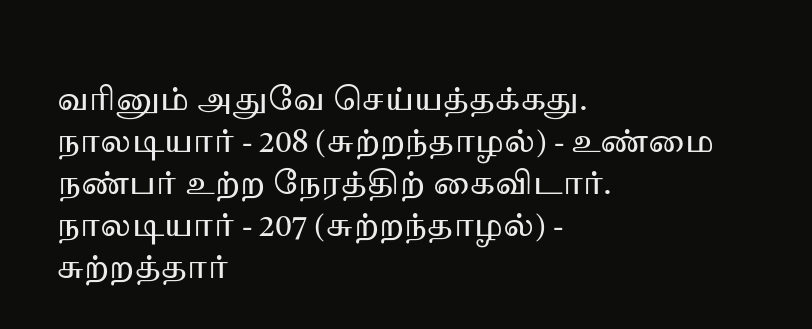வரினும் அதுவே செய்யத்தக்கது.
நாலடியார் - 208 (சுற்றந்தாழல்) - உண்மை நண்பர் உற்ற நேரத்திற் கைவிடார்.
நாலடியார் - 207 (சுற்றந்தாழல்) - சுற்றத்தார்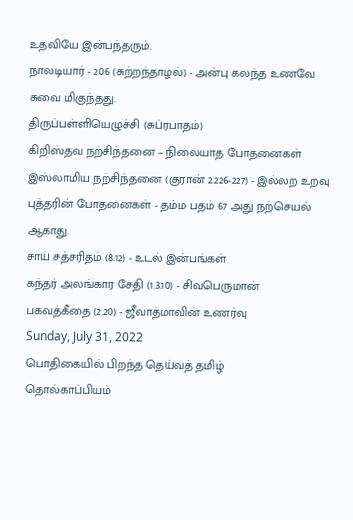உதவியே இன்பந்தரும்.
நாலடியார் - 206 (சுற்றந்தாழல்) - அன்பு கலந்த உணவே சுவை மிகுந்தது.
திருப்பள்ளியெழுச்சி (சுப்ரபாதம்)
கிறிஸ்தவ நற்சிந்தனை – நிலையாத போதனைகள்
இஸ்லாமிய நற்சிந்தனை (குரான் 2.226-227) - இல்லற உறவு
புத்தரின் போதனைகள் - தம்ம பதம் 67 அது நற்செயல் ஆகாது.
சாய் சத்சரிதம் (8.12) - உடல் இன்பங்கள்
கந்தர் அலங்கார சேதி (1.3.10) - சிவபெருமான்
பகவத்கீதை (2.20) - ஜீவாத்மாவின் உணர்வு
Sunday, July 31, 2022
பொதிகையில் பிறந்த தெய்வத் தமிழ்
தொல்காப்பியம்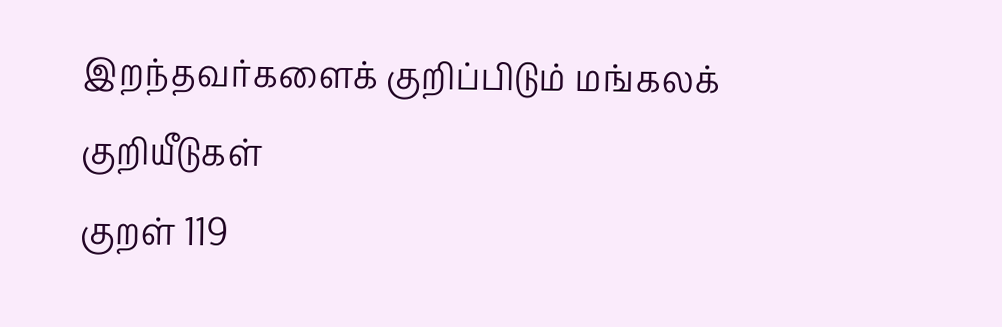இறந்தவர்களைக் குறிப்பிடும் மங்கலக் குறியீடுகள்
குறள் 119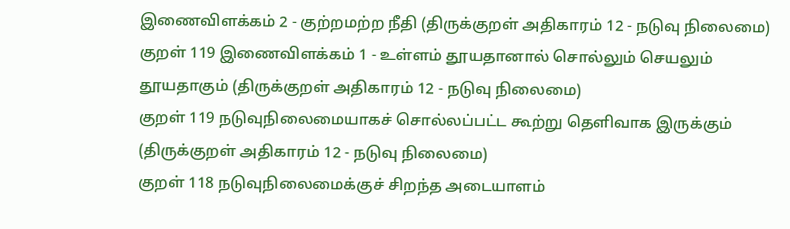இணைவிளக்கம் 2 - குற்றமற்ற நீதி (திருக்குறள் அதிகாரம் 12 - நடுவு நிலைமை)
குறள் 119 இணைவிளக்கம் 1 - உள்ளம் தூயதானால் சொல்லும் செயலும் தூயதாகும் (திருக்குறள் அதிகாரம் 12 - நடுவு நிலைமை)
குறள் 119 நடுவுநிலைமையாகச் சொல்லப்பட்ட கூற்று தெளிவாக இருக்கும் (திருக்குறள் அதிகாரம் 12 - நடுவு நிலைமை)
குறள் 118 நடுவுநிலைமைக்குச் சிறந்த அடையாளம்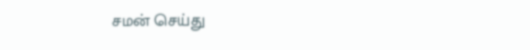சமன் செய்து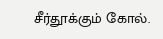சீர்தூக்கும் கோல்.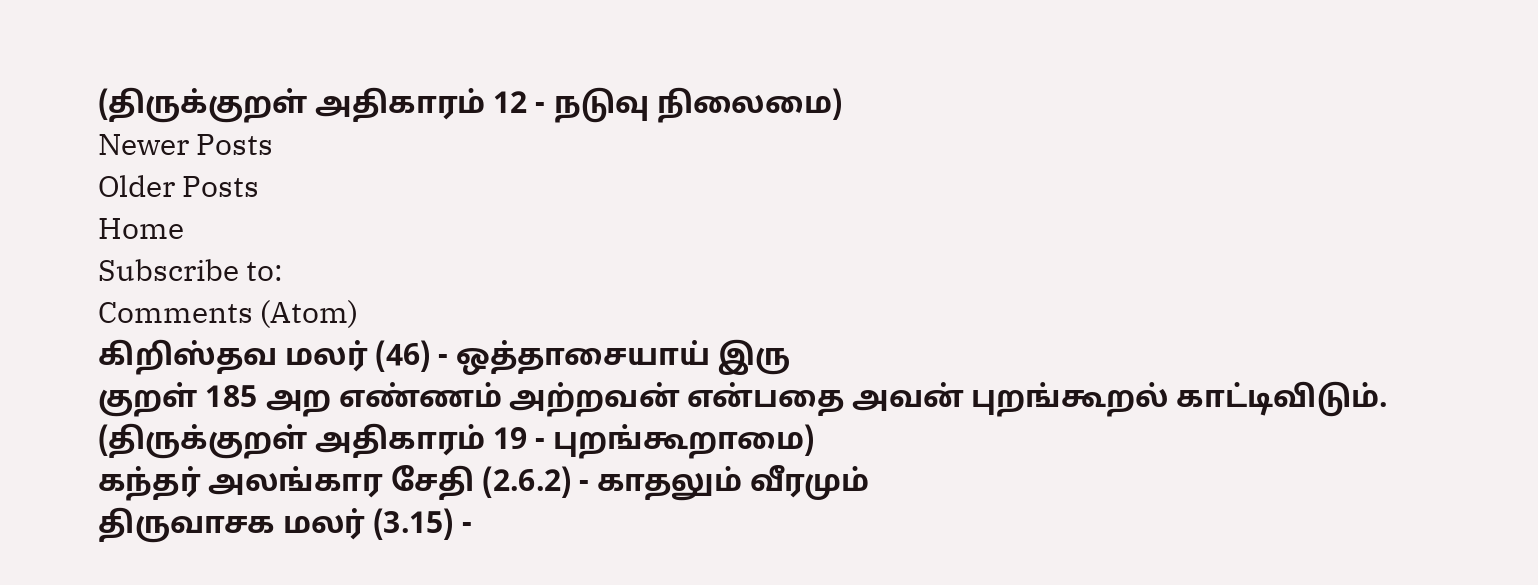(திருக்குறள் அதிகாரம் 12 - நடுவு நிலைமை)
Newer Posts
Older Posts
Home
Subscribe to:
Comments (Atom)
கிறிஸ்தவ மலர் (46) - ஒத்தாசையாய் இரு
குறள் 185 அற எண்ணம் அற்றவன் என்பதை அவன் புறங்கூறல் காட்டிவிடும். (திருக்குறள் அதிகாரம் 19 - புறங்கூறாமை)
கந்தர் அலங்கார சேதி (2.6.2) - காதலும் வீரமும்
திருவாசக மலர் (3.15) -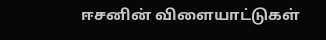ஈசனின் விளையாட்டுகள்